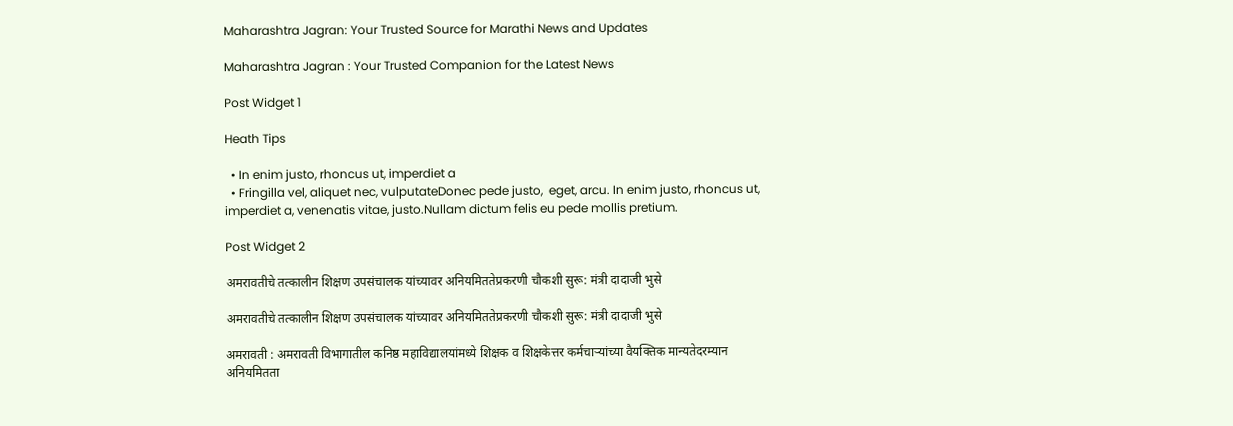Maharashtra Jagran: Your Trusted Source for Marathi News and Updates

Maharashtra Jagran : Your Trusted Companion for the Latest News

Post Widget 1

Heath Tips

  • In enim justo, rhoncus ut, imperdiet a
  • Fringilla vel, aliquet nec, vulputateDonec pede justo,  eget, arcu. In enim justo, rhoncus ut, imperdiet a, venenatis vitae, justo.Nullam dictum felis eu pede mollis pretium.

Post Widget 2

अमरावतीचे तत्कालीन शिक्षण उपसंचालक यांच्यावर अनियमिततेप्रकरणी चौकशी सुरू: मंत्री दादाजी भुसे

अमरावतीचे तत्कालीन शिक्षण उपसंचालक यांच्यावर अनियमिततेप्रकरणी चौकशी सुरू: मंत्री दादाजी भुसे

अमरावती : अमरावती विभागातील कनिष्ठ महाविद्यालयांमध्ये शिक्षक व शिक्षकेत्तर कर्मचाऱ्यांच्या वैयक्तिक मान्यतेदरम्यान अनियमितता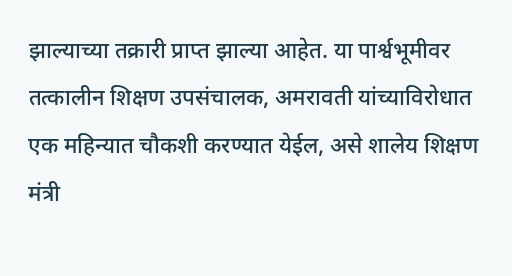झाल्याच्या तक्रारी प्राप्त झाल्या आहेत. या पार्श्वभूमीवर तत्कालीन शिक्षण उपसंचालक, अमरावती यांच्याविरोधात एक महिन्यात चौकशी करण्यात येईल, असे शालेय शिक्षण मंत्री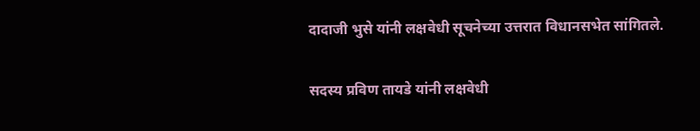दादाजी भुसे यांनी लक्षवेधी सूचनेच्या उत्तरात विधानसभेत सांगितले.

सदस्य प्रविण तायडे यांनी लक्षवेधी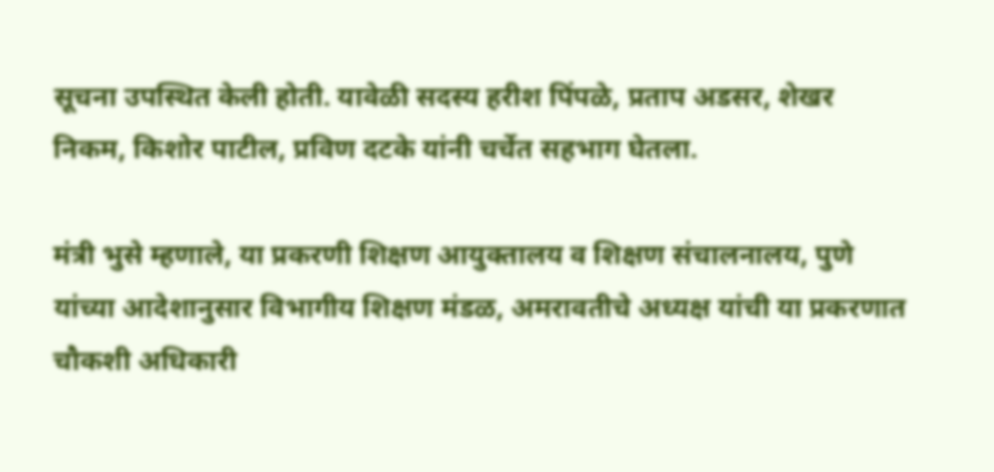सूचना उपस्थित केली होती. यावेळी सदस्य हरीश पिंपळे, प्रताप अडसर, शेखर निकम, किशोर पाटील, प्रविण दटके यांनी चर्चेत सहभाग घेतला.

मंत्री भुसे म्हणाले, या प्रकरणी शिक्षण आयुक्तालय व शिक्षण संचालनालय, पुणे यांच्या आदेशानुसार विभागीय शिक्षण मंडळ, अमरावतीचे अध्यक्ष यांची या प्रकरणात चौकशी अधिकारी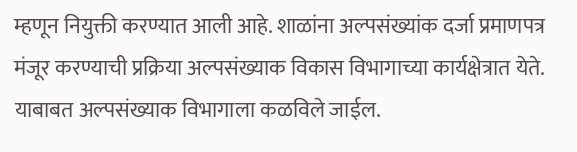म्हणून नियुक्ती करण्यात आली आहे. शाळांना अल्पसंख्यांक दर्जा प्रमाणपत्र मंजूर करण्याची प्रक्रिया अल्पसंख्याक विकास विभागाच्या कार्यक्षेत्रात येते. याबाबत अल्पसंख्याक विभागाला कळविले जाईल.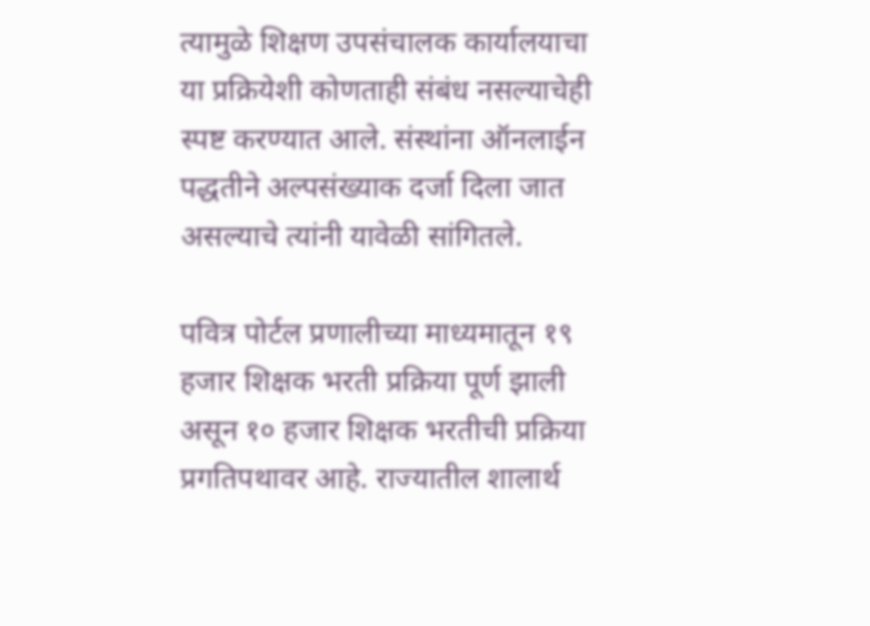त्यामुळे शिक्षण उपसंचालक कार्यालयाचा या प्रक्रियेशी कोणताही संबंध नसल्याचेही स्पष्ट करण्यात आले. संस्थांना ऑनलाईन पद्धतीने अल्पसंख्याक दर्जा दिला जात असल्याचे त्यांनी यावेळी सांगितले.

पवित्र पोर्टल प्रणालीच्या माध्यमातून १९ हजार शिक्षक भरती प्रक्रिया पूर्ण झाली असून १० हजार शिक्षक भरतीची प्रक्रिया प्रगतिपथावर आहे. राज्यातील शालार्थ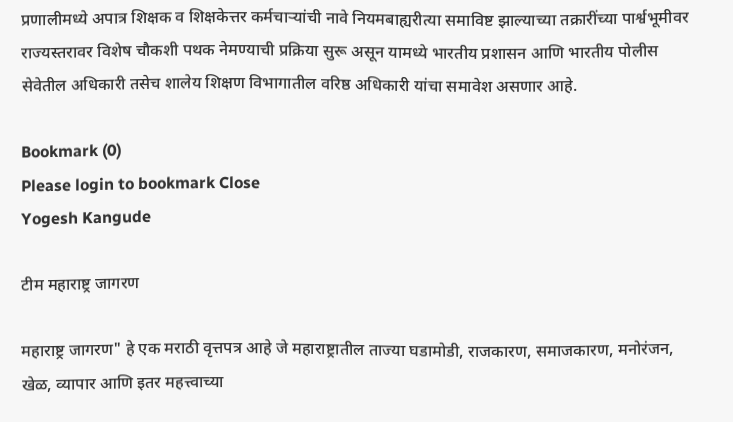प्रणालीमध्ये अपात्र शिक्षक व शिक्षकेत्तर कर्मचाऱ्यांची नावे नियमबाह्यरीत्या समाविष्ट झाल्याच्या तक्रारींच्या पार्श्वभूमीवर राज्यस्तरावर विशेष चौकशी पथक नेमण्याची प्रक्रिया सुरू असून यामध्ये भारतीय प्रशासन आणि भारतीय पोलीस सेवेतील अधिकारी तसेच शालेय शिक्षण विभागातील वरिष्ठ अधिकारी यांचा समावेश असणार आहे.

Bookmark (0)
Please login to bookmark Close
Yogesh Kangude

टीम महाराष्ट्र जागरण

महाराष्ट्र जागरण" हे एक मराठी वृत्तपत्र आहे जे महाराष्ट्रातील ताज्या घडामोडी, राजकारण, समाजकारण, मनोरंजन, खेळ, व्यापार आणि इतर महत्त्वाच्या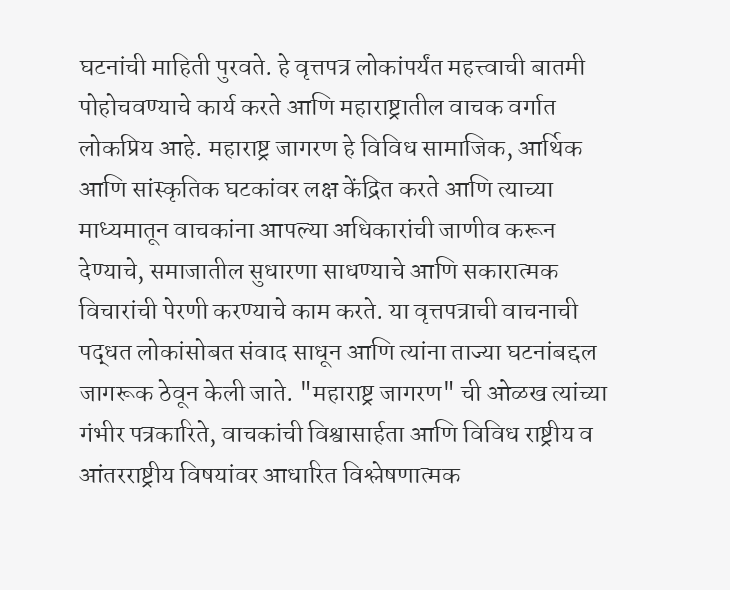घटनांची माहिती पुरवते. हे वृत्तपत्र लोकांपर्यंत महत्त्वाची बातमी पोहोचवण्याचे कार्य करते आणि महाराष्ट्रातील वाचक वर्गात लोकप्रिय आहे. महाराष्ट्र जागरण हे विविध सामाजिक, आर्थिक आणि सांस्कृतिक घटकांवर लक्ष केंद्रित करते आणि त्याच्या माध्यमातून वाचकांना आपल्या अधिकारांची जाणीव करून देण्याचे, समाजातील सुधारणा साधण्याचे आणि सकारात्मक विचारांची पेरणी करण्याचे काम करते. या वृत्तपत्राची वाचनाची पद्धत लोकांसोबत संवाद साधून आणि त्यांना ताज्या घटनांबद्दल जागरूक ठेवून केली जाते. "महाराष्ट्र जागरण" ची ओळख त्यांच्या गंभीर पत्रकारिते, वाचकांची विश्वासार्हता आणि विविध राष्ट्रीय व आंतरराष्ट्रीय विषयांवर आधारित विश्लेषणात्मक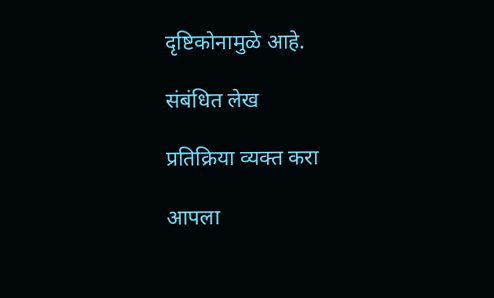दृष्टिकोनामुळे आहे.

संबंधित लेख

प्रतिक्रिया व्यक्त करा

आपला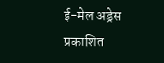ई-मेल अड्रेस प्रकाशित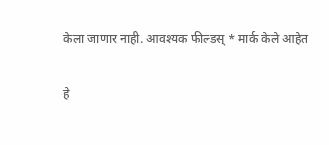केला जाणार नाही. आवश्यक फील्डस् * मार्क केले आहेत

हे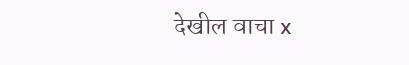देखील वाचा x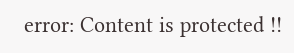error: Content is protected !!